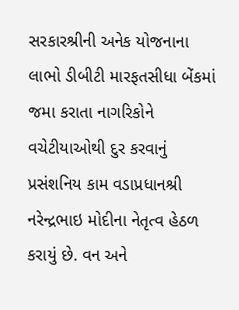સરકારશ્રીની અનેક યોજનાના લાભો ડીબીટી મારફતસીધા બેંકમાં જમા કરાતા નાગરિકોને વચેટીયાઓથી દુર કરવાનું પ્રસંશનિય કામ વડાપ્રધાનશ્રી નરેન્દ્રભાઇ મોદીના નેતૃત્વ હેઠળ કરાયું છે. વન અને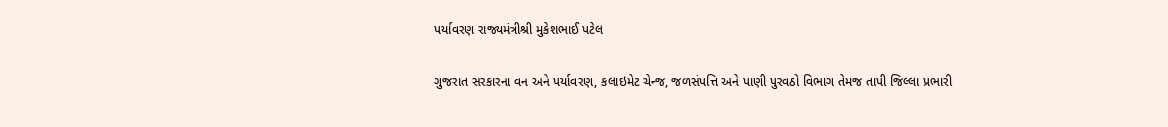પર્યાવરણ રાજ્યમંત્રીશ્રી મુકેશભાઈ પટેલ

ગુજરાત સરકારના વન અને પર્યાવરણ, કલાઇમેટ ચેન્જ, જળસંપત્તિ અને પાણી પુરવઠો વિભાગ તેમજ તાપી જિલ્લા પ્રભારી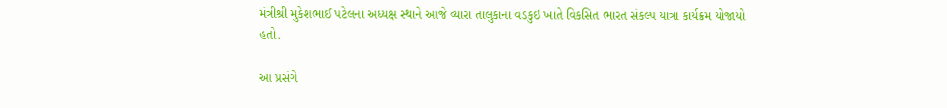મંત્રીશ્રી મુકેશભાઈ પટેલના અધ્યક્ષ સ્થાને આજે વ્યારા તાલુકાના વડકુઇ ખાતે વિકસિત ભારત સંકલ્પ યાત્રા કાર્યક્રમ યોજાયો હતો.

આ પ્રસંગે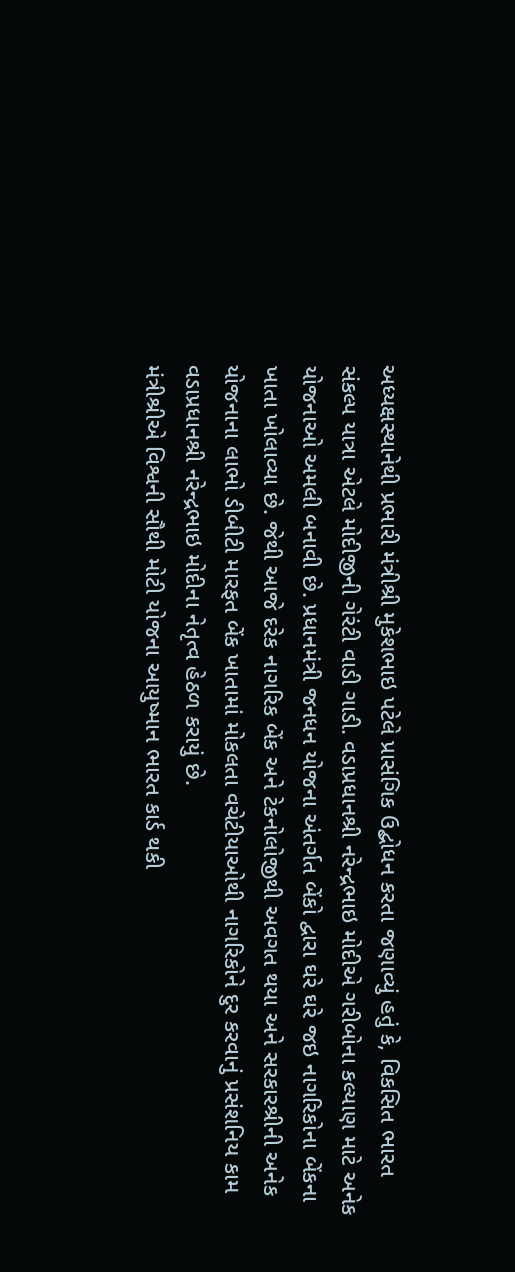અધ્યક્ષસ્થાનેથી પ્રભારી મંત્રીશ્રી મુકેશભાઇ પટેલે પ્રાસંગિક ઉદ્બોધન કરતા જણાવ્યું હતું કે, વિકસિત ભારત સંકલ્પ યાત્રા એટલે મોદીજીની ગેરંટી વાડી ગાડી. વડાપ્રધાનશ્રી નરેન્દ્રભાઇ મોદીએ ગરીબોના કલ્યાણ માટે અનેક યોજનાઓ અમલી બનાવી છે. પ્રધાનમંત્રી જનધન યોજના અંતર્ગત બેંકો દ્વારા ઘરે ઘરે જઇ નાગરિકોના બેંકના ખાતા ખોલાવ્યા છે. જેથી આજે દરેક નાગરિક બેંક અને ટેકનોલોજીથી અવગત થયા અને સરકારશ્રીની અનેક યોજનાના લાભો ડીબીટી મારફત બેંક ખાતામાં મોકલતા વચેટીયાઓથી નાગરિકોને દુર કરવાનું પ્રસંશનિય કામ વડાપ્રધાનશ્રી નરેન્દ્રભાઇ મોદીના નેતૃત્વ હેઠળ કરાયું છે.
મંત્રીશ્રીએ વિશ્વની સૌથી મોટી યોજના આયુષ્માન ભારત કાર્ડ થકી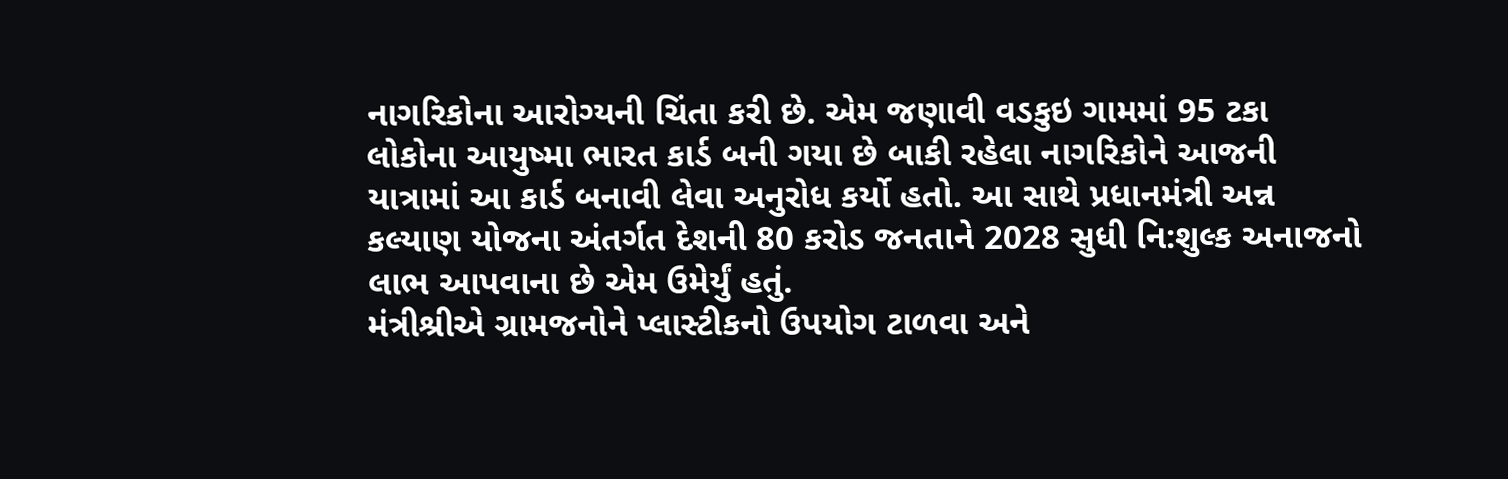નાગરિકોના આરોગ્યની ચિંતા કરી છે. એમ જણાવી વડકુઇ ગામમાં 95 ટકા લોકોના આયુષ્મા ભારત કાર્ડ બની ગયા છે બાકી રહેલા નાગરિકોને આજની યાત્રામાં આ કાર્ડ બનાવી લેવા અનુરોધ કર્યો હતો. આ સાથે પ્રધાનમંત્રી અન્ન કલ્યાણ યોજના અંતર્ગત દેશની 80 કરોડ જનતાને 2028 સુધી નિ:શુલ્ક અનાજનો લાભ આપવાના છે એમ ઉમેર્યું હતું.
મંત્રીશ્રીએ ગ્રામજનોને પ્લાસ્ટીકનો ઉપયોગ ટાળવા અને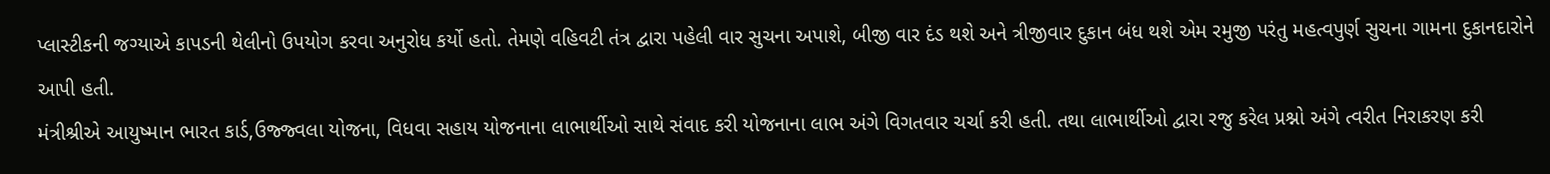પ્લાસ્ટીકની જગ્યાએ કાપડની થેલીનો ઉપયોગ કરવા અનુરોધ કર્યો હતો. તેમણે વહિવટી તંત્ર દ્વારા પહેલી વાર સુચના અપાશે, બીજી વાર દંડ થશે અને ત્રીજીવાર દુકાન બંધ થશે એમ રમુજી પરંતુ મહત્વપુર્ણ સુચના ગામના દુકાનદારોને આપી હતી.
મંત્રીશ્રીએ આયુષ્માન ભારત કાર્ડ,ઉજ્જ્વલા યોજના, વિધવા સહાય યોજનાના લાભાર્થીઓ સાથે સંવાદ કરી યોજનાના લાભ અંગે વિગતવાર ચર્ચા કરી હતી. તથા લાભાર્થીઓ દ્વારા રજુ કરેલ પ્રશ્નો અંગે ત્વરીત નિરાકરણ કરી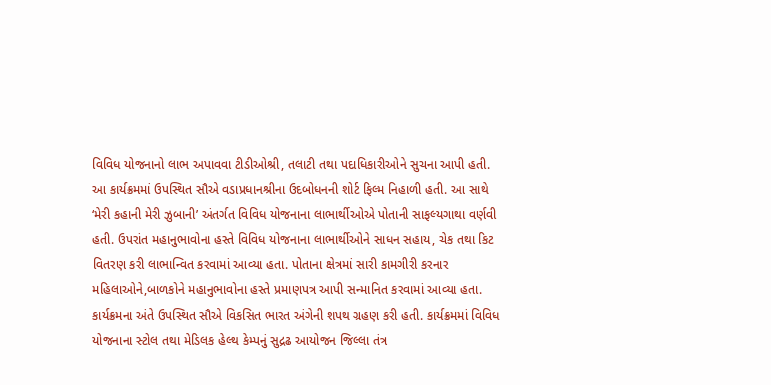વિવિધ યોજનાનો લાભ અપાવવા ટીડીઓશ્રી, તલાટી તથા પદાધિકારીઓને સુચના આપી હતી.
આ કાર્યક્રમમાં ઉપસ્થિત સૌએ વડાપ્રધાનશ્રીના ઉદબોધનની શોર્ટ ફિલ્મ નિહાળી હતી. આ સાથે ‘મેરી કહાની મેરી ઝુબાની’ અંતર્ગત વિવિધ યોજનાના લાભાર્થીઓએ પોતાની સાફલ્યગાથા વર્ણવી હતી. ઉપરાંત મહાનુભાવોના હસ્તે વિવિધ યોજનાના લાભાર્થીઓને સાધન સહાય, ચેક તથા કિટ વિતરણ કરી લાભાન્વિત કરવામાં આવ્યા હતા. પોતાના ક્ષેત્રમાં સારી કામગીરી કરનાર મહિલાઓને,બાળકોને મહાનુભાવોના હસ્તે પ્રમાણપત્ર આપી સન્માનિત કરવામાં આવ્યા હતા.
કાર્યક્રમના અંતે ઉપસ્થિત સૌએ વિકસિત ભારત અંગેની શપથ ગ્રહણ કરી હતી. કાર્યક્રમમાં વિવિધ યોજનાના સ્ટોલ તથા મેડિલક હેલ્થ કેમ્પનું સુદ્રઢ આયોજન જિલ્લા તંત્ર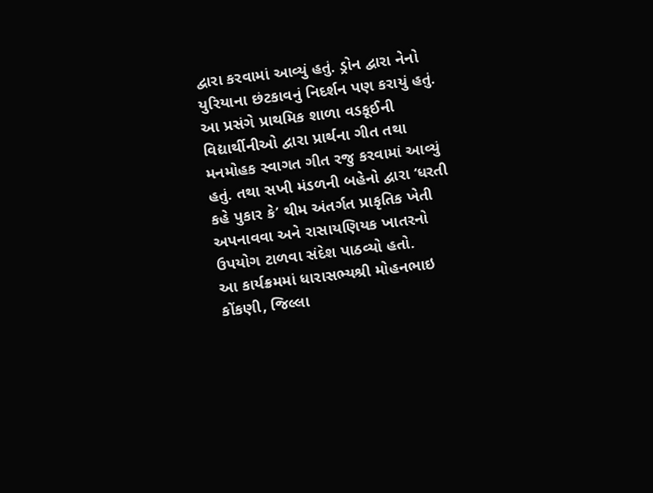દ્વારા કરવામાં આવ્યું હતું. ડ્રોન દ્વારા નેનો યુરિયાના છંટકાવનું નિદર્શન પણ કરાયું હતું.
આ પ્રસંગે પ્રાથમિક શાળા વડકૂઈની વિદ્યાર્થીનીઓ દ્વારા પ્રાર્થના ગીત તથા મનમોહક સ્વાગત ગીત રજુ કરવામાં આવ્યું હતું. તથા સખી મંડળની બહેનો દ્વારા ‘ધરતી કહે પુકાર કે’ થીમ અંતર્ગત પ્રાકૃતિક ખેતી અપનાવવા અને રાસાયણિયક ખાતરનો ઉપયોગ ટાળવા સંદેશ પાઠવ્યો હતો.
આ કાર્યક્રમમાં ધારાસભ્યશ્રી મોહનભાઇ કોંકણી, જિલ્લા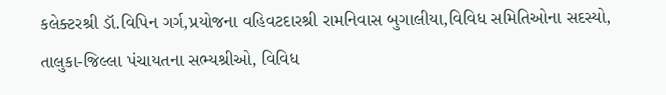કલેક્ટરશ્રી ડૉ.વિપિન ગર્ગ,પ્રયોજના વહિવટદારશ્રી રામનિવાસ બુગાલીયા,વિવિધ સમિતિઓના સદસ્યો, તાલુકા-જિલ્લા પંચાયતના સભ્યશ્રીઓ, વિવિધ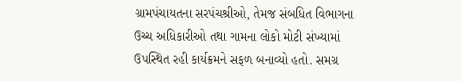ગ્રામપંચાયતના સરપંચશ્રીઓ, તેમજ સંબધિત વિભાગના ઉચ્ચ અધિકારીઓ તથા ગામના લોકો મોટી સંખ્યામાં ઉપસ્થિત રહી કાર્યક્રમને સફળ બનાવ્યો હતો. સમગ્ર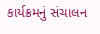કાર્યક્રમનું સંચાલન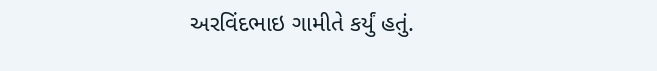અરવિંદભાઇ ગામીતે કર્યું હતું.